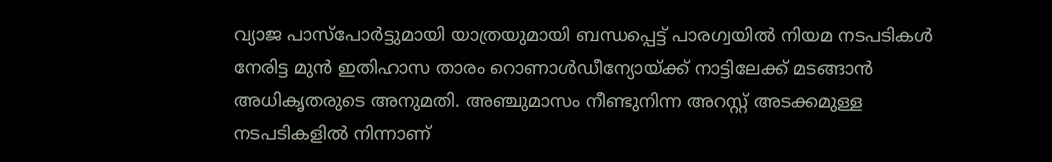വ്യാജ പാസ്പോർട്ടുമായി യാത്രയുമായി ബന്ധപ്പെട്ട് പാരഗ്വയിൽ നിയമ നടപടികൾ നേരിട്ട മുൻ ഇതിഹാസ താരം റൊണാൾഡീന്യോയ്ക്ക് നാട്ടിലേക്ക് മടങ്ങാൻ അധികൃതരുടെ അനുമതി. അഞ്ചുമാസം നീണ്ടുനിന്ന അറസ്റ്റ് അടക്കമുള്ള നടപടികളിൽ നിന്നാണ്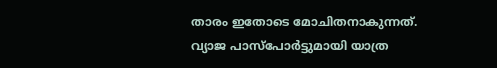താരം ഇതോടെ മോചിതനാകുന്നത്.
വ്യാജ പാസ്പോർട്ടുമായി യാത്ര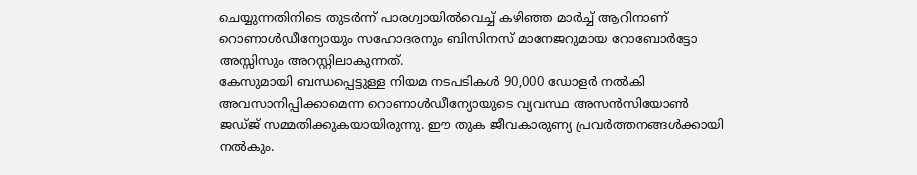ചെയ്യുന്നതിനിടെ തുടർന്ന് പാരഗ്വായിൽവെച്ച് കഴിഞ്ഞ മാർച്ച് ആറിനാണ് റൊണാൾഡീന്യോയും സഹോദരനും ബിസിനസ് മാനേജറുമായ റോബോർട്ടോ അസ്സിസും അറസ്റ്റിലാകുന്നത്.
കേസുമായി ബന്ധപ്പെട്ടുള്ള നിയമ നടപടികൾ 90,000 ഡോളർ നൽകി അവസാനിപ്പിക്കാമെന്ന റൊണാൾഡീന്യോയുടെ വ്യവസ്ഥ അസൻസിയോൺ ജഡ്ജ് സമ്മതിക്കുകയായിരുന്നു. ഈ തുക ജീവകാരുണ്യ പ്രവർത്തനങ്ങൾക്കായി നൽകും.